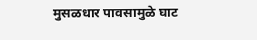मुसळधार पावसामुळे घाट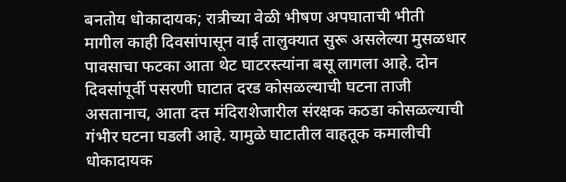बनतोय धोकादायक; रात्रीच्या वेळी भीषण अपघाताची भीती
मागील काही दिवसांपासून वाई तालुक्यात सुरू असलेल्या मुसळधार पावसाचा फटका आता थेट घाटरस्त्यांना बसू लागला आहे. दोन दिवसांपूर्वी पसरणी घाटात दरड कोसळल्याची घटना ताजी असतानाच, आता दत्त मंदिराशेजारील संरक्षक कठडा कोसळल्याची गंभीर घटना घडली आहे. यामुळे घाटातील वाहतूक कमालीची धोकादायक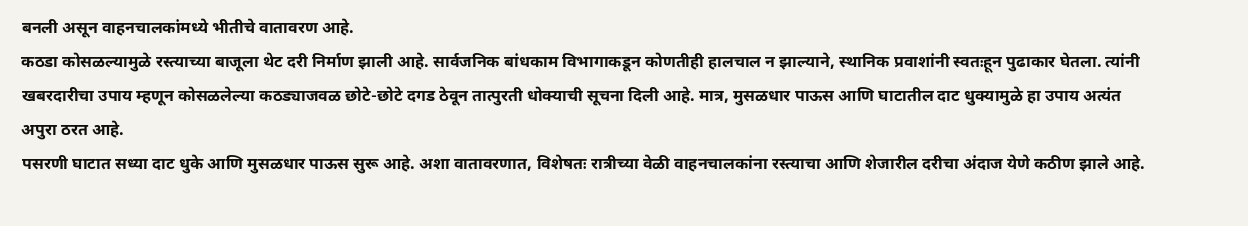बनली असून वाहनचालकांमध्ये भीतीचे वातावरण आहे.
कठडा कोसळल्यामुळे रस्त्याच्या बाजूला थेट दरी निर्माण झाली आहे. सार्वजनिक बांधकाम विभागाकडून कोणतीही हालचाल न झाल्याने, स्थानिक प्रवाशांनी स्वतःहून पुढाकार घेतला. त्यांनी खबरदारीचा उपाय म्हणून कोसळलेल्या कठड्याजवळ छोटे-छोटे दगड ठेवून तात्पुरती धोक्याची सूचना दिली आहे. मात्र, मुसळधार पाऊस आणि घाटातील दाट धुक्यामुळे हा उपाय अत्यंत अपुरा ठरत आहे.
पसरणी घाटात सध्या दाट धुके आणि मुसळधार पाऊस सुरू आहे. अशा वातावरणात, विशेषतः रात्रीच्या वेळी वाहनचालकांना रस्त्याचा आणि शेजारील दरीचा अंदाज येणे कठीण झाले आहे.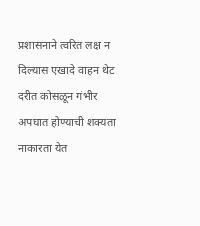प्रशासनाने त्वरित लक्ष न दिल्यास एखादे वाहन थेट दरीत कोसळून गंभीर अपघात होण्याची शक्यता नाकारता येत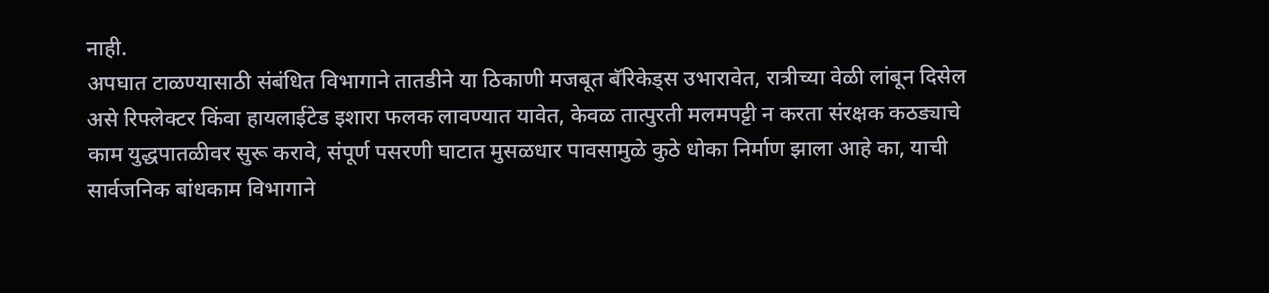नाही.
अपघात टाळण्यासाठी संबंधित विभागाने तातडीने या ठिकाणी मजबूत बॅरिकेड्स उभारावेत, रात्रीच्या वेळी लांबून दिसेल असे रिफ्लेक्टर किंवा हायलाईटेड इशारा फलक लावण्यात यावेत, केवळ तात्पुरती मलमपट्टी न करता संरक्षक कठड्याचे काम युद्धपातळीवर सुरू करावे, संपूर्ण पसरणी घाटात मुसळधार पावसामुळे कुठे धोका निर्माण झाला आहे का, याची सार्वजनिक बांधकाम विभागाने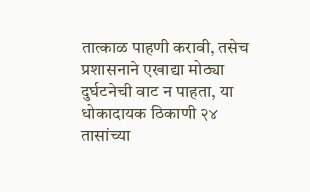तात्काळ पाहणी करावी, तसेच प्रशासनाने एखाद्या मोठ्या दुर्घटनेची वाट न पाहता, या धोकादायक ठिकाणी २४ तासांच्या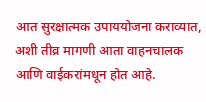आत सुरक्षात्मक उपाययोजना कराव्यात, अशी तीव्र मागणी आता वाहनचालक आणि वाईकरांमधून होत आहे.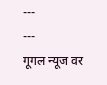---
---
गूगल न्यूज वर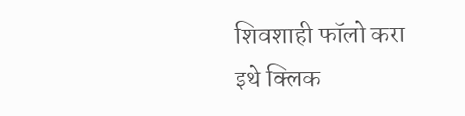शिवशाही फॉलो करा
इथे क्लिक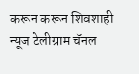करून करून शिवशाही न्यूज टेलीग्राम चॅनल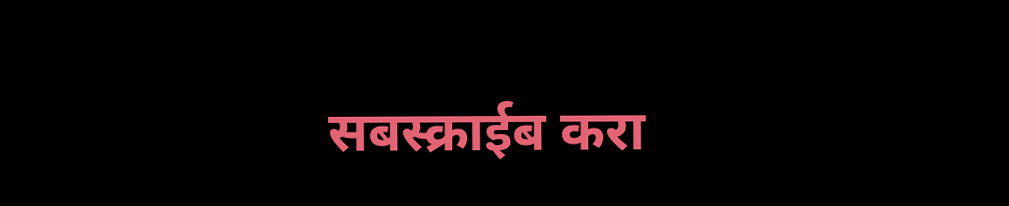सबस्क्राईब करा